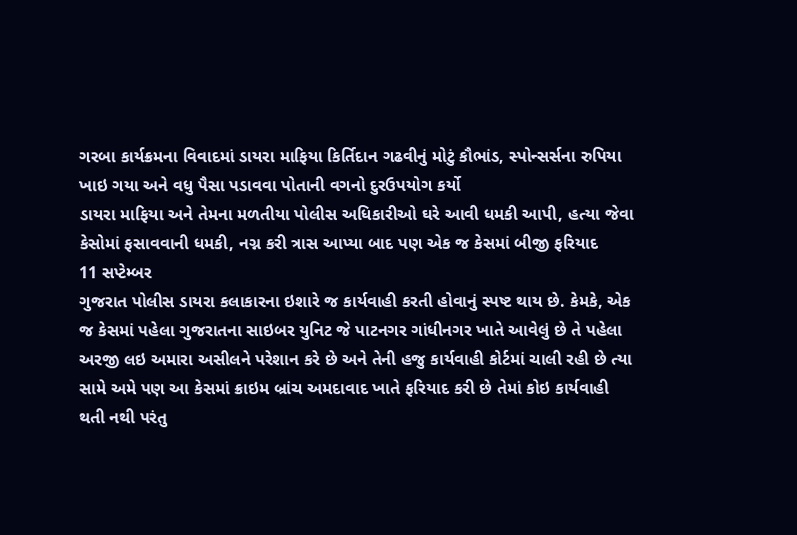ગરબા કાર્યક્રમના વિવાદમાં ડાયરા માફિયા કિર્તિદાન ગઢવીનું મોટું કૌભાંડ, સ્પોન્સર્સના રુપિયા ખાઇ ગયા અને વધુ પૈસા પડાવવા પોતાની વગનો દુરઉપયોગ કર્યો
ડાયરા માફિયા અને તેમના મળતીયા પોલીસ અધિકારીઓ ઘરે આવી ધમકી આપી, હત્યા જેવા કેસોમાં ફસાવવાની ધમકી, નગ્ન કરી ત્રાસ આપ્યા બાદ પણ એક જ કેસમાં બીજી ફરિયાદ
11 સપ્ટેમ્બર
ગુજરાત પોલીસ ડાયરા કલાકારના ઇશારે જ કાર્યવાહી કરતી હોવાનું સ્પષ્ટ થાય છે. કેમકે, એક જ કેસમાં પહેલા ગુજરાતના સાઇબર યુનિટ જે પાટનગર ગાંધીનગર ખાતે આવેલું છે તે પહેલા અરજી લઇ અમારા અસીલને પરેશાન કરે છે અને તેની હજુ કાર્યવાહી કોર્ટમાં ચાલી રહી છે ત્યા સામે અમે પણ આ કેસમાં ક્રાઇમ બ્રાંચ અમદાવાદ ખાતે ફરિયાદ કરી છે તેમાં કોઇ કાર્યવાહી થતી નથી પરંતુ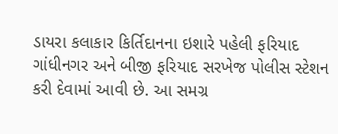ડાયરા કલાકાર કિર્તિદાનના ઇશારે પહેલી ફરિયાદ ગાંધીનગર અને બીજી ફરિયાદ સરખેજ પોલીસ સ્ટેશન કરી દેવામાં આવી છે. આ સમગ્ર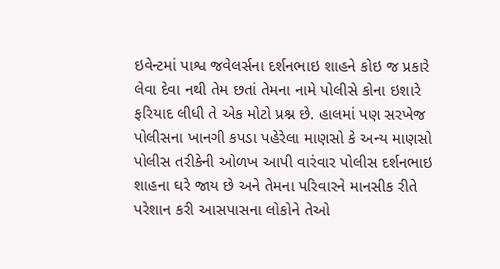ઇવેન્ટમાં પાશ્વ જવેલર્સના દર્શનભાઇ શાહને કોઇ જ પ્રકારે લેવા દેવા નથી તેમ છતાં તેમના નામે પોલીસે કોના ઇશારે ફરિયાદ લીધી તે એક મોટો પ્રશ્ન છે. હાલમાં પણ સરખેજ પોલીસના ખાનગી કપડા પહેરેલા માણસો કે અન્ય માણસો પોલીસ તરીકેની ઓળખ આપી વારંવાર પોલીસ દર્શનભાઇ શાહના ઘરે જાય છે અને તેમના પરિવારને માનસીક રીતે પરેશાન કરી આસપાસના લોકોને તેઓ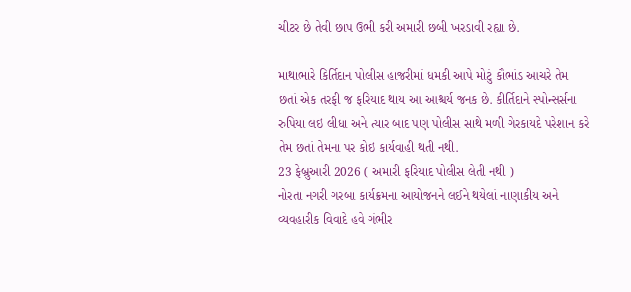ચીટર છે તેવી છાપ ઉભી કરી અમારી છબી ખરડાવી રહ્યા છે.

માથાભારે કિર્તિદાન પોલીસ હાજરીમાં ધમકી આપે મોટું કૌભાંડ આચરે તેમ છતાં એક તરફી જ ફરિયાદ થાય આ આશ્ચર્ય જનક છે. કીર્તિદાને સ્પોન્સર્સના રુપિયા લઇ લીધા અને ત્યાર બાદ પણ પોલીસ સાથે મળી ગેરકાયદે પરેશાન કરે તેમ છતાં તેમના પર કોઇ કાર્યવાહી થતી નથી.
23 ફેબ્રુઆરી 2026 ( અમારી ફરિયાદ પોલીસ લેતી નથી )
નોરતા નગરી ગરબા કાર્યક્રમના આયોજનને લઈને થયેલાં નાણાકીય અને વ્યવહારીક વિવાદે હવે ગંભીર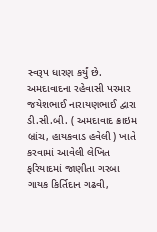સ્વરૂપ ધારણ કર્યું છે. અમદાવાદના રહેવાસી પરમાર જયેશભાઈ નારાયણભાઈ દ્વારા ડી.સી.બી. ( અમદાવાદ ક્રાઇમ બ્રાંચ, હાયકવાડ હવેલી ) ખાતે કરવામાં આવેલી લેખિત ફરિયાદમાં જાણીતા ગરબા ગાયક કિર્તિદાન ગઢવી,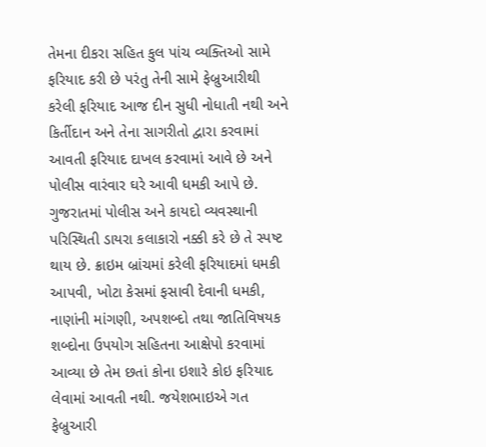તેમના દીકરા સહિત કુલ પાંચ વ્યક્તિઓ સામે ફરિયાદ કરી છે પરંતુ તેની સામે ફેબ્રુઆરીથી કરેલી ફરિયાદ આજ દીન સુધી નોધાતી નથી અને કિર્તીદાન અને તેના સાગરીતો દ્વારા કરવામાં આવતી ફરિયાદ દાખલ કરવામાં આવે છે અને પોલીસ વારંવાર ઘરે આવી ધમકી આપે છે. ગુજરાતમાં પોલીસ અને કાયદો વ્યવસ્થાની પરિસ્થિતી ડાયરા કલાકારો નક્કી કરે છે તે સ્પષ્ટ થાય છે. ક્રાઇમ બ્રાંચમાં કરેલી ફરિયાદમાં ધમકી આપવી, ખોટા કેસમાં ફસાવી દેવાની ધમકી, નાણાંની માંગણી, અપશબ્દો તથા જાતિવિષયક શબ્દોના ઉપયોગ સહિતના આક્ષેપો કરવામાં આવ્યા છે તેમ છતાં કોના ઇશારે કોઇ ફરિયાદ લેવામાં આવતી નથી. જયેશભાઇએ ગત ફેબ્રુઆરી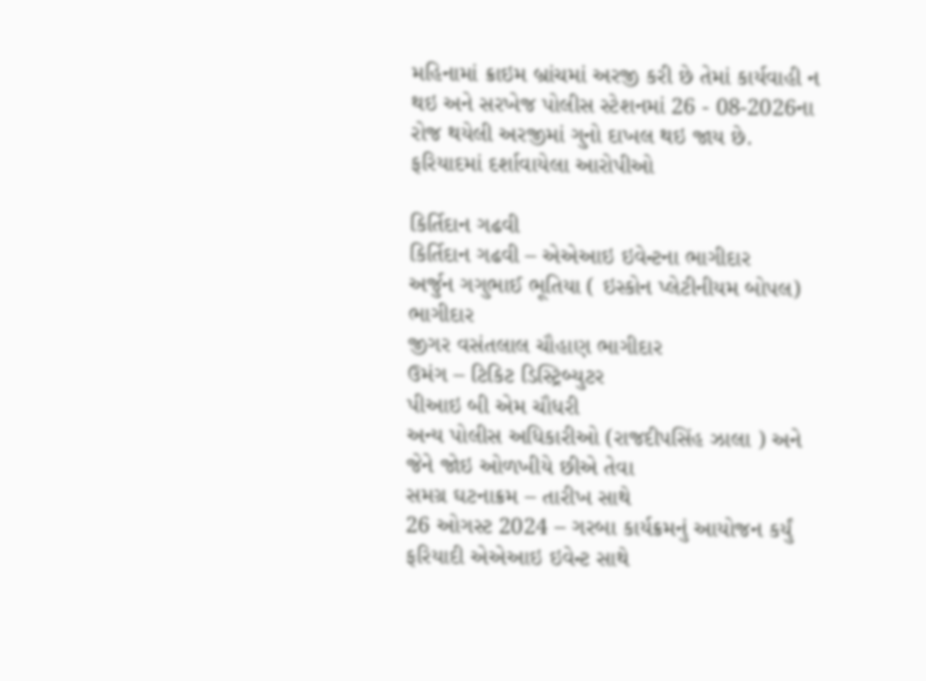મહિનામાં ક્રાઇમ બ્રાંચમાં અરજી કરી છે તેમાં કાર્યવાહી ન થઇ અને સરખેજ પોલીસ સ્ટેશનમાં 26 - 08-2026ના રોજ થયેલી અરજીમાં ગુનો દાખલ થઇ જાય છે.
ફરિયાદમાં દર્શાવાયેલા આરોપીઓ

કિર્તિદાન ગઢવી
કિર્તિદાન ગઢવી – એએઆઇ ઇવેન્ટના ભાગીદાર
અર્જુન ગગુભાઈ ભૂતિયા ( ઇસ્કોન પ્લેટીનીયમ બોપલ) ભાગીદાર
જીગર વસંતલાલ ચૌહાણ ભાગીદાર
ઉમંગ – ટિકિટ ડિસ્ટ્રિબ્યુટર
પીઆઇ બી એમ ચૌધરી
અન્ય પોલીસ અધિકારીઓ (રાજદીપસિંહ ઝાલા ) અને જેને જોઇ ઓળખીયે છીએ તેવા
સમગ્ર ઘટનાક્રમ – તારીખ સાથે
26 ઓગસ્ટ 2024 – ગરબા કાર્યક્રમનું આયોજન કર્યું
ફરિયાદી એએઆઇ ઇવેન્ટ સાથે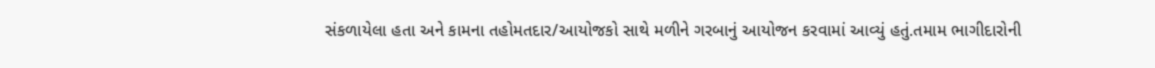સંકળાયેલા હતા અને કામના તહોમતદાર/આયોજકો સાથે મળીને ગરબાનું આયોજન કરવામાં આવ્યું હતું.તમામ ભાગીદારોની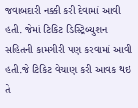જવાબદારી નક્કી કરી દેવામાં આવી હતી. જેમાં ટિકિટ ડિસ્ટ્રિબ્યુશન સહિતની કામગીરી પણ કરવામાં આવી હતી.જે ટિકિટ વેચાણ કરી આવક થઇ તે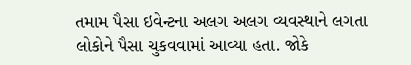તમામ પૈસા ઇવેન્ટના અલગ અલગ વ્યવસ્થાને લગતા લોકોને પૈસા ચુકવવામાં આવ્યા હતા. જોકે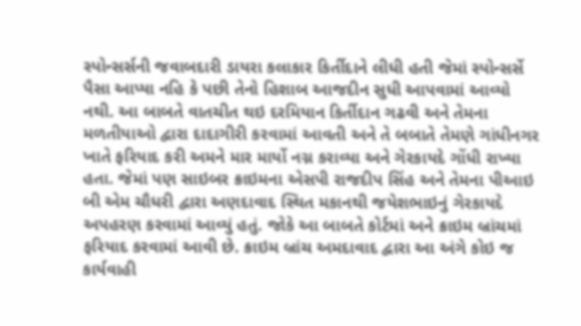સ્પોન્સર્સની જવાબદારી ડાયરા કલાકાર કિર્તીદાને લીધી હતી જેમાં સ્પોન્સર્સે પૈસા આપ્યા નહિ કે પછી તેનો હિશાબ આજદીન સુધી આપવામાં આવ્યો નથી. આ બાબતે વાતચીત થઇ દરમિયાન કિર્તીદાન ગઢવી અને તેમના મળતીયાઓ દ્વારા દાદાગીરી કરવામાં આવતી અને તે બબાતે તેમણે ગાંધીનગર ખાતે ફરિયાદ કરી અમને માર માર્યો નગ્ન કરાવ્યા અને ગેરકાયદે ગોંધી રાખ્યા હતા. જેમાં પણ સાઇબર ક્રાઇમના એસપી રાજદીપ સિંહ અને તેમના પીઆઇ બી એમ ચૌધરી દ્વારા અણદાવાદ સ્થિત મકાનથી જયેશભાઇનું ગેરકાયદે અપહરણ કરવામાં આવ્યું હતું. જોકે આ બાબતે કોર્ટમાં અને ક્રાઇમ બ્રાંચમાં ફરિયાદ કરવામાં આવી છે. ક્રાઇમ બ્રાંચ અમદાવાદ દ્વારા આ અંગે કોઇ જ કાર્યવાહી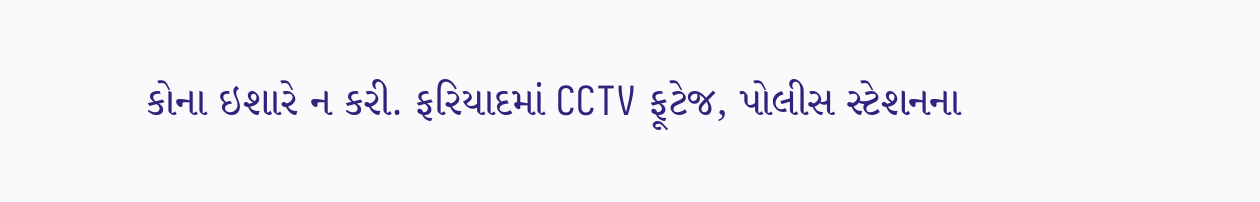કોના ઇશારે ન કરી. ફરિયાદમાં CCTV ફૂટેજ, પોલીસ સ્ટેશનના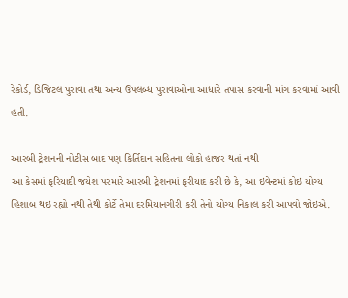રેકોર્ડ, ડિજિટલ પુરાવા તથા અન્ય ઉપલબ્ધ પુરાવાઓના આધારે તપાસ કરવાની માંગ કરવામાં આવી હતી.

આરબી ટ્રેશનની નોટીસ બાદ પણ કિર્તિદાન સહિતના લોકો હાજર થતાં નથી
આ કેસમાં ફરિયાદી જયેશ પરમારે આરબી ટ્રેશનમાં ફરીયાદ કરી છે કે, આ ઇવેન્ટમાં કોઇ યોગ્ય હિશાબ થઇ રહ્યો નથી તેથી કોર્ટે તેમા દરમિયાનગીરી કરી તેનો યોગ્ય નિકાલ કરી આપવો જોઇએ.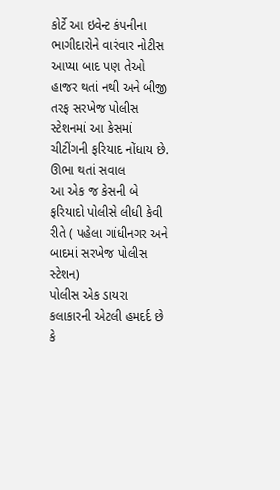કોર્ટે આ ઇવેન્ટ કંપનીના ભાગીદારોને વારંવાર નોટીસ આપ્યા બાદ પણ તેઓ હાજર થતાં નથી અને બીજી તરફ સરખેજ પોલીસ સ્ટેશનમાં આ કેસમાં ચીટીંગની ફરિયાદ નોંધાય છે.
ઊભા થતાં સવાલ
આ એક જ કેસની બે ફરિયાદો પોલીસે લીધી કેવી રીતે ( પહેલા ગાંધીનગર અને બાદમાં સરખેજ પોલીસ સ્ટેશન)
પોલીસ એક ડાયરા કલાકારની એટલી હમદર્દ છે કે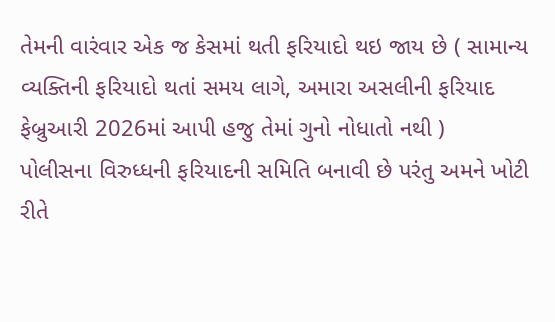તેમની વારંવાર એક જ કેસમાં થતી ફરિયાદો થઇ જાય છે ( સામાન્ય વ્યક્તિની ફરિયાદો થતાં સમય લાગે, અમારા અસલીની ફરિયાદ ફેબ્રુઆરી 2026માં આપી હજુ તેમાં ગુનો નોધાતો નથી )
પોલીસના વિરુધ્ધની ફરિયાદની સમિતિ બનાવી છે પરંતુ અમને ખોટી રીતે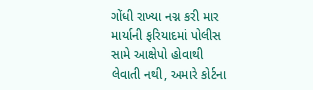ગોંધી રાખ્યા નગ્ન કરી માર માર્યાની ફરિયાદમાં પોલીસ સામે આક્ષેપો હોવાથી લેવાતી નથી, અમારે કોર્ટના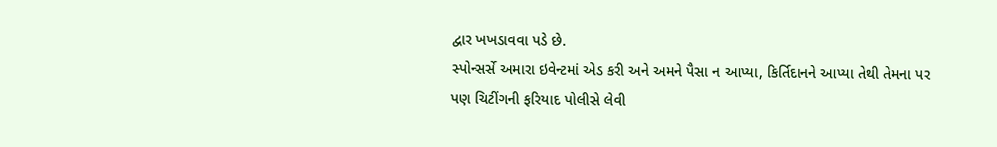દ્વાર ખખડાવવા પડે છે.
સ્પોન્સર્સે અમારા ઇવેન્ટમાં એડ કરી અને અમને પૈસા ન આપ્યા, કિર્તિદાનને આપ્યા તેથી તેમના પર પણ ચિટીંગની ફરિયાદ પોલીસે લેવી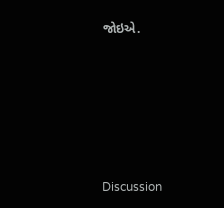જોઇએ.








Discussion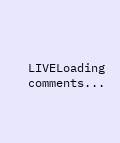LIVELoading comments...